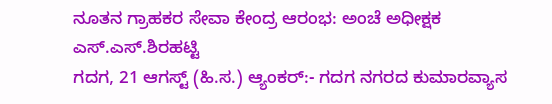ನೂತನ ಗ್ರಾಹಕರ ಸೇವಾ ಕೇಂದ್ರ ಆರಂಭ: ಅಂಚೆ ಅಧೀಕ್ಷಕ ಎಸ್.ಎಸ್.ಶಿರಹಟ್ಟಿ
ಗದಗ, 21 ಆಗಸ್ಟ್ (ಹಿ.ಸ.) ಆ್ಯಂಕರ್:- ಗದಗ ನಗರದ ಕುಮಾರವ್ಯಾಸ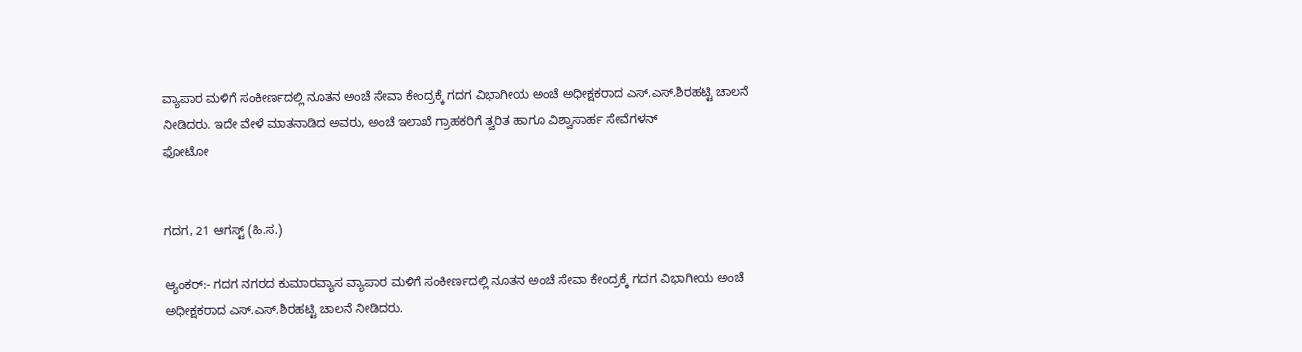ವ್ಯಾಪಾರ ಮಳಿಗೆ ಸಂಕೀರ್ಣದಲ್ಲಿ ನೂತನ ಅಂಚೆ ಸೇವಾ ಕೇಂದ್ರಕ್ಕೆ ಗದಗ ವಿಭಾಗೀಯ ಅಂಚೆ ಅಧೀಕ್ಷಕರಾದ ಎಸ್.ಎಸ್.ಶಿರಹಟ್ಟಿ ಚಾಲನೆ ನೀಡಿದರು. ಇದೇ ವೇಳೆ ಮಾತನಾಡಿದ ಅವರು, ಅಂಚೆ ಇಲಾಖೆ ಗ್ರಾಹಕರಿಗೆ ತ್ವರಿತ ಹಾಗೂ ವಿಶ್ವಾಸಾರ್ಹ ಸೇವೆಗಳನ್
ಫೋಟೋ


ಗದಗ, 21 ಆಗಸ್ಟ್ (ಹಿ.ಸ.)

ಆ್ಯಂಕರ್:- ಗದಗ ನಗರದ ಕುಮಾರವ್ಯಾಸ ವ್ಯಾಪಾರ ಮಳಿಗೆ ಸಂಕೀರ್ಣದಲ್ಲಿ ನೂತನ ಅಂಚೆ ಸೇವಾ ಕೇಂದ್ರಕ್ಕೆ ಗದಗ ವಿಭಾಗೀಯ ಅಂಚೆ ಅಧೀಕ್ಷಕರಾದ ಎಸ್.ಎಸ್.ಶಿರಹಟ್ಟಿ ಚಾಲನೆ ನೀಡಿದರು.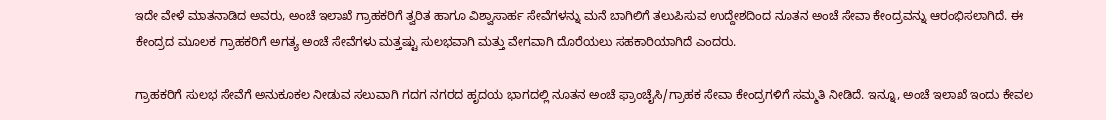ಇದೇ ವೇಳೆ ಮಾತನಾಡಿದ ಅವರು, ಅಂಚೆ ಇಲಾಖೆ ಗ್ರಾಹಕರಿಗೆ ತ್ವರಿತ ಹಾಗೂ ವಿಶ್ವಾಸಾರ್ಹ ಸೇವೆಗಳನ್ನು ಮನೆ ಬಾಗಿಲಿಗೆ ತಲುಪಿಸುವ ಉದ್ದೇಶದಿಂದ ನೂತನ ಅಂಚೆ ಸೇವಾ ಕೇಂದ್ರವನ್ನು ಆರಂಭಿಸಲಾಗಿದೆ. ಈ ಕೇಂದ್ರದ ಮೂಲಕ ಗ್ರಾಹಕರಿಗೆ ಅಗತ್ಯ ಅಂಚೆ ಸೇವೆಗಳು ಮತ್ತಷ್ಟು ಸುಲಭವಾಗಿ ಮತ್ತು ವೇಗವಾಗಿ ದೊರೆಯಲು ಸಹಕಾರಿಯಾಗಿದೆ ಎಂದರು.

ಗ್ರಾಹಕರಿಗೆ ಸುಲಭ ಸೇವೆಗೆ ಅನುಕೂಕಲ ನೀಡುವ ಸಲುವಾಗಿ ಗದಗ ನಗರದ ಹೃದಯ ಭಾಗದಲ್ಲಿ ನೂತನ ಅಂಚೆ ಫ್ರಾಂಚೈಸಿ/ಗ್ರಾಹಕ ಸೇವಾ ಕೇಂದ್ರಗಳಿಗೆ ಸಮ್ಮತಿ ನೀಡಿದೆ. ಇನ್ನೂ, ಅಂಚೆ ಇಲಾಖೆ ಇಂದು ಕೇವಲ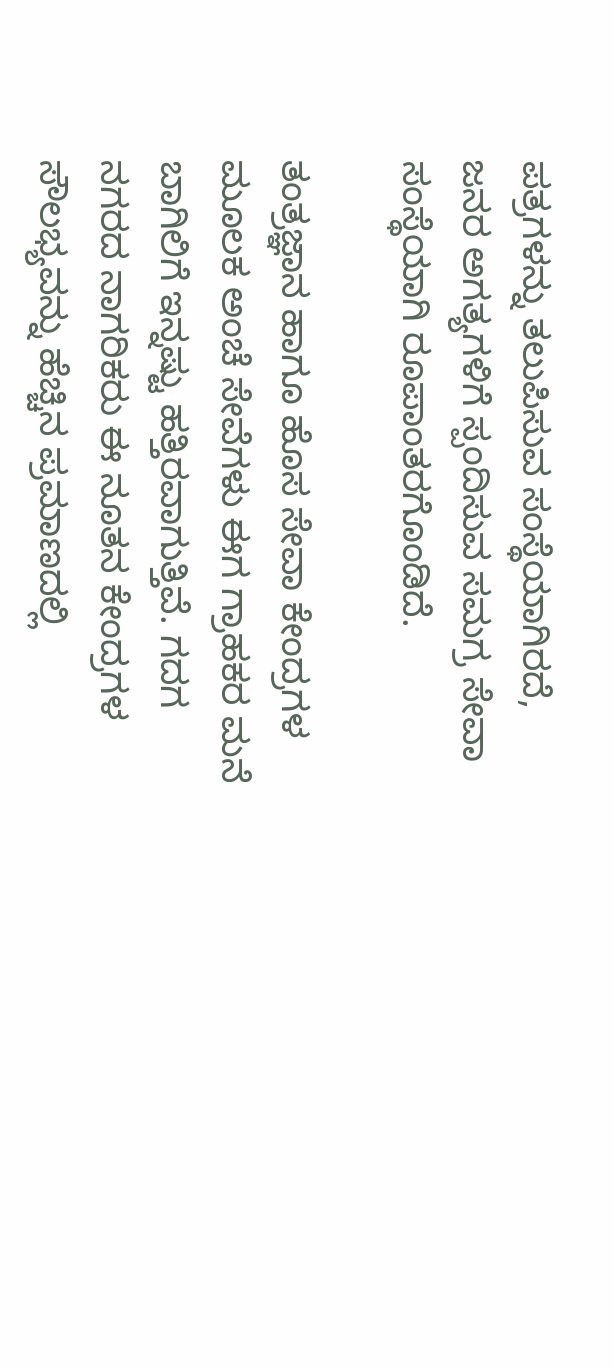ಪತ್ರಗಳನ್ನು ತಲುಪಿಸುವ ಸಂಸ್ಥೆಯಾಗಿರದೆ, ಜನರ ಅಗತ್ಯಗಳಿಗೆ ಸ್ಪಂದಿಸುವ ಸಮಗ್ರ ಸೇವಾ ಸಂಸ್ಥೆಯಾಗಿ ರೂಪಾಂತರಗೊಂಡಿದೆ.

ತಂತ್ರಜ್ಞಾನ ಹಾಗೂ ಹೊಸ ಸೇವಾ ಕೇಂದ್ರಗಳ ಮೂಲಕ ಅಂಚೆ ಸೇವೆಗಳು ಈಗ ಗ್ರಾಹಕರ ಮನೆ ಬಾಗಿಲಿಗೆ ಇನ್ನಷ್ಟು ಹತ್ತಿರವಾಗುತ್ತಿವೆ. ಗದಗ ನಗರದ ನಾಗರಿಕರು ಈ ನೂತನ ಕೇಂದ್ರಗಳ ಸೌಲಭ್ಯವನ್ನು ಹೆಚ್ಚಿನ ಪ್ರಮಾಣದಲ್ಲಿ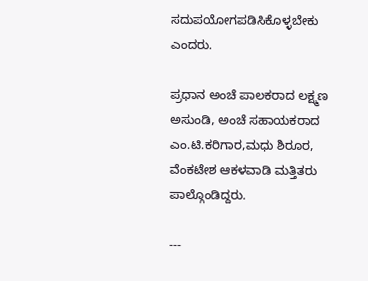ಸದುಪಯೋಗಪಡಿಸಿಕೊಳ್ಳಬೇಕು ಎಂದರು.

ಪ್ರಧಾನ ಅಂಚೆ ಪಾಲಕರಾದ ಲಕ್ಷ್ಮಣ ಅಸುಂಡಿ, ಅಂಚೆ ಸಹಾಯಕರಾದ ಎಂ.ಟಿ.ಕರಿಗಾರ,ಮಧು ಶಿರೂರ, ವೆಂಕಟೇಶ ಆಕಳವಾಡಿ ಮತ್ತಿತರು ಪಾಲ್ಗೊಂಡಿದ್ದರು.

---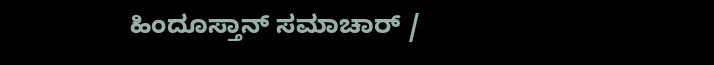ಹಿಂದೂಸ್ತಾನ್ ಸಮಾಚಾರ್ /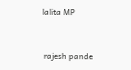lalita MP


 rajesh pande